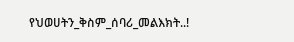የህወሀትን_ቅስም_ሰባሪ_መልእክት..!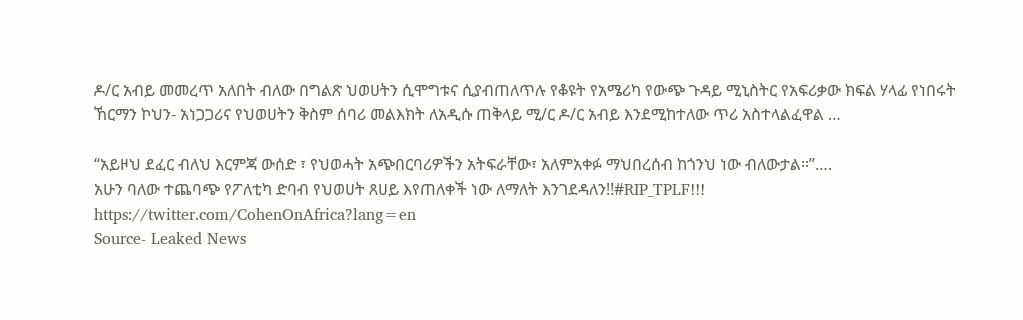ዶ/ር አብይ መመረጥ አለበት ብለው በግልጽ ህወሀትን ሲሞግቱና ሲያብጠለጥሉ የቆዩት የአሜሪካ የውጭ ጉዳይ ሚኒስትር የአፍሪቃው ክፍል ሃላፊ የነበሩት ኸርማን ኮህን- አነጋጋሪና የህወሀትን ቅስም ሰባሪ መልእክት ለአዲሱ ጠቅላይ ሚ/ር ዶ/ር አብይ እንደሚከተለው ጥሪ አስተላልፈዋል …

“አይዞህ ደፈር ብለህ እርምጃ ውሰድ ፣ የህወሓት አጭበርባሪዎችን አትፍራቸው፣ አለምአቀፉ ማህበረሰብ ከጎንህ ነው ብለውታል።”….
አሁን ባለው ተጨባጭ የፖለቲካ ድባብ የህወሀት ጸሀይ እየጠለቀች ነው ለማለት እንገደዳለን!!#RIP_TPLF!!!
https://twitter.com/CohenOnAfrica?lang=en
Source- Leaked News